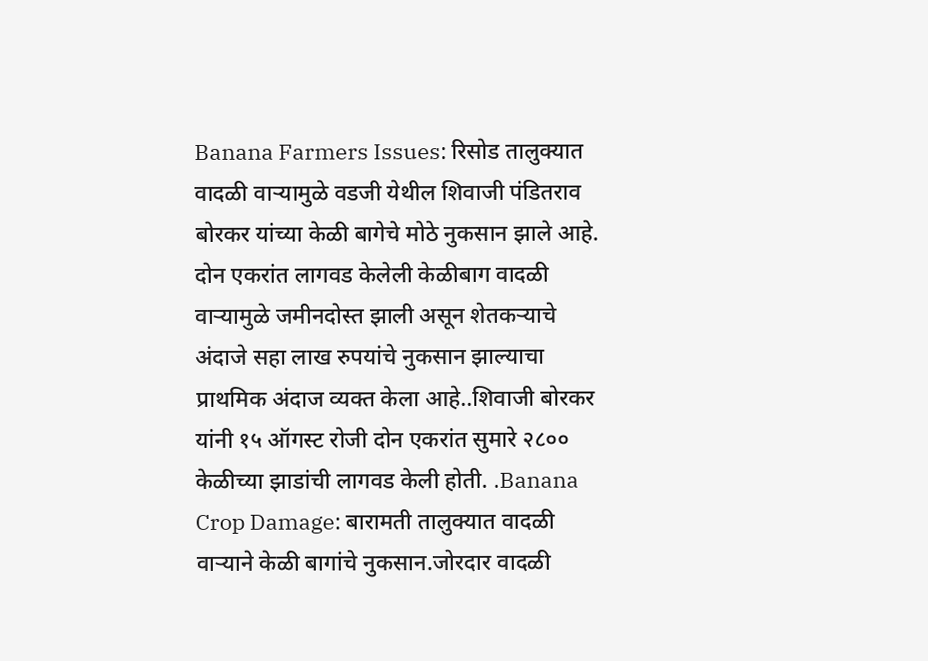Banana Farmers Issues: रिसोड तालुक्यात वादळी वाऱ्यामुळे वडजी येथील शिवाजी पंडितराव बोरकर यांच्या केळी बागेचे मोठे नुकसान झाले आहे. दोन एकरांत लागवड केलेली केळीबाग वादळी वाऱ्यामुळे जमीनदोस्त झाली असून शेतकऱ्याचे अंदाजे सहा लाख रुपयांचे नुकसान झाल्याचा प्राथमिक अंदाज व्यक्त केला आहे..शिवाजी बोरकर यांनी १५ ऑगस्ट रोजी दोन एकरांत सुमारे २८०० केळीच्या झाडांची लागवड केली होती. .Banana Crop Damage: बारामती तालुक्यात वादळी वाऱ्याने केळी बागांचे नुकसान.जोरदार वादळी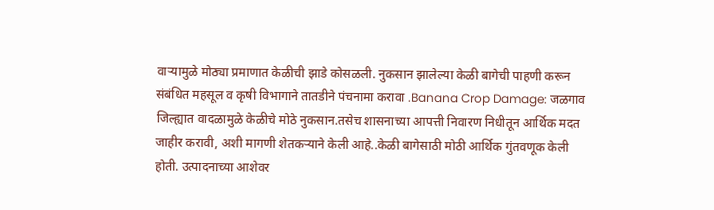वाऱ्यामुळे मोठ्या प्रमाणात केळीची झाडे कोसळली. नुकसान झालेल्या केळी बागेची पाहणी करून संबंधित महसूल व कृषी विभागाने तातडीने पंचनामा करावा .Banana Crop Damage: जळगाव जिल्ह्यात वादळामुळे केळीचे मोठे नुकसान.तसेच शासनाच्या आपत्ती निवारण निधीतून आर्थिक मदत जाहीर करावी, अशी मागणी शेतकऱ्याने केली आहे..केळी बागेसाठी मोठी आर्थिक गुंतवणूक केली होती. उत्पादनाच्या आशेवर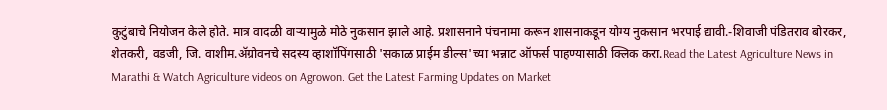कुटुंबाचे नियोजन केले होते. मात्र वादळी वाऱ्यामुळे मोठे नुकसान झाले आहे. प्रशासनाने पंचनामा करून शासनाकडून योग्य नुकसान भरपाई द्यावी.-शिवाजी पंडितराव बोरकर, शेतकरी, वडजी, जि. वाशीम.ॲग्रोवनचे सदस्य व्हाशॉपिंगसाठी 'सकाळ प्राईम डील्स'च्या भन्नाट ऑफर्स पाहण्यासाठी क्लिक करा.Read the Latest Agriculture News in Marathi & Watch Agriculture videos on Agrowon. Get the Latest Farming Updates on Market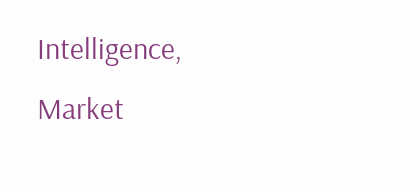Intelligence, Market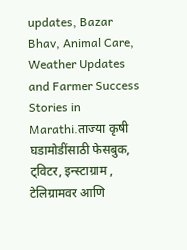updates, Bazar Bhav, Animal Care, Weather Updates and Farmer Success Stories in Marathi.ताज्या कृषी घडामोडींसाठी फेसबुक, ट्विटर, इन्स्टाग्राम , टेलिग्रामवर आणि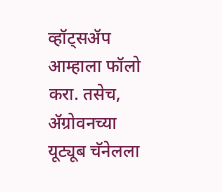व्हॉट्सॲप आम्हाला फॉलो करा. तसेच, ॲग्रोवनच्या यूट्यूब चॅनेलला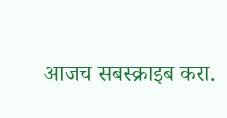आजच सबस्क्राइब करा.